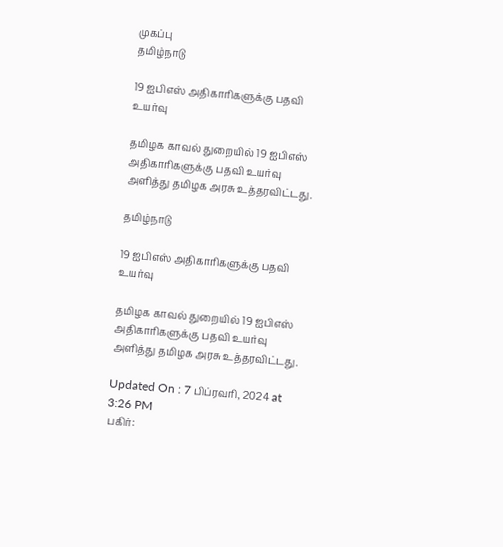முகப்பு
தமிழ்நாடு

19 ஐபிஎஸ் அதிகாரிகளுக்கு பதவி உயர்வு

தமிழக காவல் துறையில் 19 ஐபிஎஸ் அதிகாரிகளுக்கு பதவி உயர்வு அளித்து தமிழக அரசு உத்தரவிட்டது.

தமிழ்நாடு

19 ஐபிஎஸ் அதிகாரிகளுக்கு பதவி உயர்வு

தமிழக காவல் துறையில் 19 ஐபிஎஸ் அதிகாரிகளுக்கு பதவி உயர்வு அளித்து தமிழக அரசு உத்தரவிட்டது.

Updated On : 7 பிப்ரவரி, 2024 at 3:26 PM
பகிர்: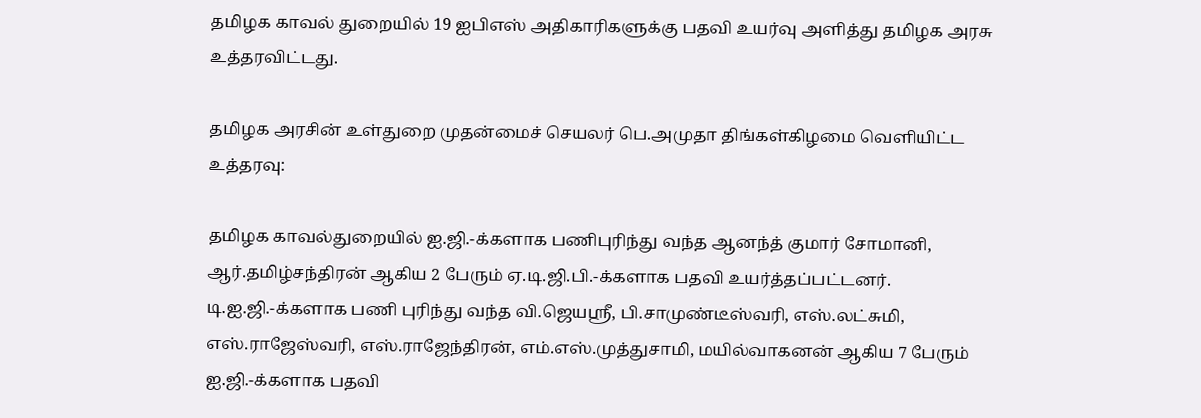தமிழக காவல் துறையில் 19 ஐபிஎஸ் அதிகாரிகளுக்கு பதவி உயர்வு அளித்து தமிழக அரசு உத்தரவிட்டது.

தமிழக அரசின் உள்துறை முதன்மைச் செயலர் பெ.அமுதா திங்கள்கிழமை வெளியிட்ட உத்தரவு:

தமிழக காவல்துறையில் ஐ.ஜி.-க்களாக பணிபுரிந்து வந்த ஆனந்த் குமார் சோமானி, ஆர்.தமிழ்சந்திரன் ஆகிய 2 பேரும் ஏ.டி.ஜி.பி.-க்களாக பதவி உயர்த்தப்பட்டனர். டி.ஐ.ஜி.-க்களாக பணி புரிந்து வந்த வி.ஜெயஸ்ரீ, பி.சாமுண்டீஸ்வரி, எஸ்.லட்சுமி, எஸ்.ராஜேஸ்வரி, எஸ்.ராஜேந்திரன், எம்.எஸ்.முத்துசாமி, மயில்வாகனன் ஆகிய 7 பேரும் ஐ.ஜி.-க்களாக பதவி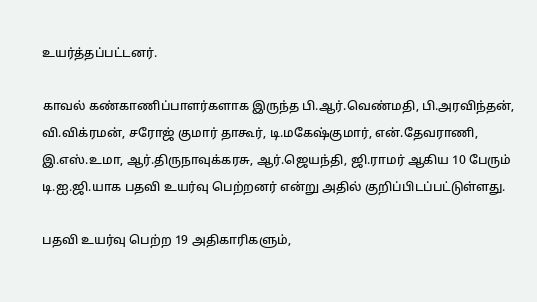உயர்த்தப்பட்டனர்.

காவல் கண்காணிப்பாளர்களாக இருந்த பி.ஆர்.வெண்மதி, பி.அரவிந்தன், வி.விக்ரமன், சரோஜ் குமார் தாகூர், டி.மகேஷ்குமார், என்.தேவராணி, இ.எஸ்.உமா, ஆர்.திருநாவுக்கரசு, ஆர்.ஜெயந்தி, ஜி.ராமர் ஆகிய 10 பேரும் டி.ஐ.ஜி.யாக பதவி உயர்வு பெற்றனர் என்று அதில் குறிப்பிடப்பட்டுள்ளது.

பதவி உயர்வு பெற்ற 19 அதிகாரிகளும்,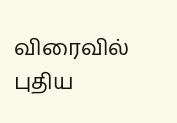விரைவில் புதிய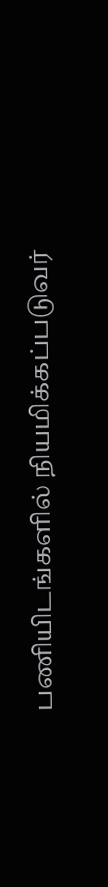பணியிடங்களில் நியமிக்கப்படுவர்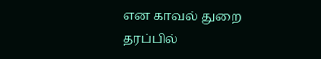என காவல் துறை தரப்பில்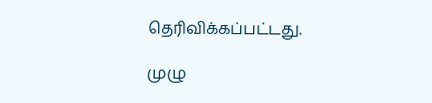தெரிவிக்கப்பட்டது.

முழு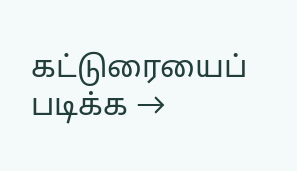கட்டுரையைப் படிக்க →